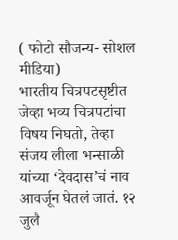( फोटो सौजन्य- सोशल मीडिया)
भारतीय चित्रपटसृष्टीत जेव्हा भव्य चित्रपटांचा विषय निघतो, तेव्हा संजय लीला भन्साळी यांच्या ‘देवदास’चं नाव आवर्जून घेतलं जातं. १२ जुलै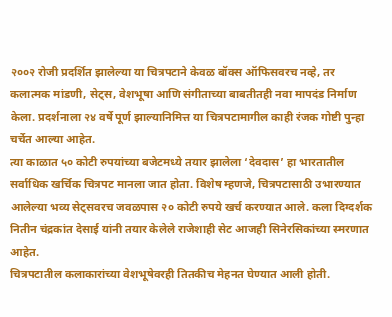२००२ रोजी प्रदर्शित झालेल्या या चित्रपटाने केवळ बॉक्स ऑफिसवरच नव्हे, तर कलात्मक मांडणी, सेट्स, वेशभूषा आणि संगीताच्या बाबतीतही नवा मापदंड निर्माण केला. प्रदर्शनाला २४ वर्षे पूर्ण झाल्यानिमित्त या चित्रपटामागील काही रंजक गोष्टी पुन्हा चर्चेत आल्या आहेत.
त्या काळात ५० कोटी रुपयांच्या बजेटमध्ये तयार झालेला ‘देवदास’ हा भारतातील सर्वाधिक खर्चिक चित्रपट मानला जात होता. विशेष म्हणजे, चित्रपटासाठी उभारण्यात आलेल्या भव्य सेट्सवरच जवळपास २० कोटी रुपये खर्च करण्यात आले. कला दिग्दर्शक नितीन चंद्रकांत देसाई यांनी तयार केलेले राजेशाही सेट आजही सिनेरसिकांच्या स्मरणात आहेत.
चित्रपटातील कलाकारांच्या वेशभूषेवरही तितकीच मेहनत घेण्यात आली होती.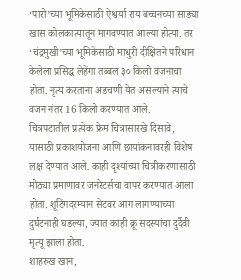‘पारो’च्या भूमिकेसाठी ऐश्वर्या राय बच्चनच्या साड्या खास कोलकात्यातून मागवण्यात आल्या होत्या. तर ‘चंद्रमुखी’च्या भूमिकेसाठी माधुरी दीक्षितने परिधान केलेला प्रसिद्ध लेहेंगा तब्बल ३० किलो वजनाचा होता. नृत्य करताना अडचणी येत असल्याने त्याचे वजन नंतर 16 किलो करण्यात आले.
चित्रपटातील प्रत्येक फ्रेम चित्रासारखे दिसावे, यासाठी प्रकाशयोजना आणि छायांकनावरही विशेष लक्ष देण्यात आले. काही दृश्यांच्या चित्रीकरणासाठी मोठ्या प्रमाणावर जनरेटर्सचा वापर करण्यात आला होता. शूटिंगदरम्यान सेटवर आग लागण्याच्या दुर्घटनाही घडल्या, ज्यात काही क्रू सदस्यांचा दुर्दैवी मृत्यू झाला होता.
शाहरुख खान,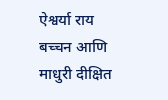ऐश्वर्या राय बच्चन आणि माधुरी दीक्षित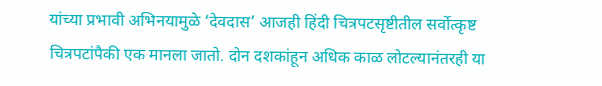यांच्या प्रभावी अभिनयामुळे ‘देवदास’ आजही हिंदी चित्रपटसृष्टीतील सर्वोत्कृष्ट चित्रपटांपैकी एक मानला जातो. दोन दशकांहून अधिक काळ लोटल्यानंतरही या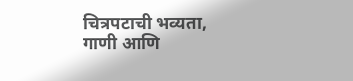चित्रपटाची भव्यता, गाणी आणि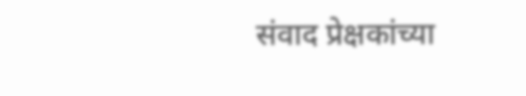संवाद प्रेक्षकांच्या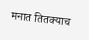मनात तितक्याच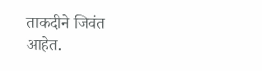ताकदीने जिवंत आहेत.